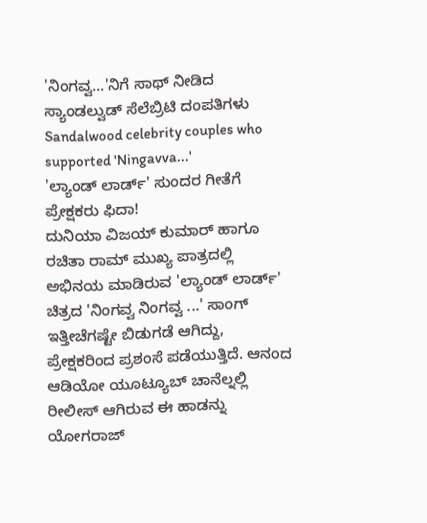'ನಿಂಗವ್ವ...'ನಿಗೆ ಸಾಥ್ ನೀಡಿದ ಸ್ಯಾಂಡಲ್ವುಡ್ ಸೆಲೆಬ್ರಿಟಿ ದಂಪತಿಗಳು
Sandalwood celebrity couples who supported 'Ningavva...'
'ಲ್ಯಾಂಡ್ ಲಾರ್ಡ್' ಸುಂದರ ಗೀತೆಗೆ ಪ್ರೇಕ್ಷಕರು ಫಿದಾ!
ದುನಿಯಾ ವಿಜಯ್ ಕುಮಾರ್ ಹಾಗೂ ರಚಿತಾ ರಾಮ್ ಮುಖ್ಯ ಪಾತ್ರದಲ್ಲಿ ಅಭಿನಯ ಮಾಡಿರುವ 'ಲ್ಯಾಂಡ್ ಲಾರ್ಡ್' ಚಿತ್ರದ 'ನಿಂಗವ್ವ ನಿಂಗವ್ವ ...' ಸಾಂಗ್ ಇತ್ತೀಚೆಗಷ್ಟೇ ಬಿಡುಗಡೆ ಆಗಿದ್ದು, ಪ್ರೇಕ್ಷಕರಿಂದ ಪ್ರಶಂಸೆ ಪಡೆಯುತ್ತಿದೆ. ಆನಂದ ಆಡಿಯೋ ಯೂಟ್ಯೂಬ್ ಚಾನೆಲ್ನಲ್ಲಿ ರೀಲೀಸ್ ಆಗಿರುವ ಈ ಹಾಡನ್ನು ಯೋಗರಾಜ್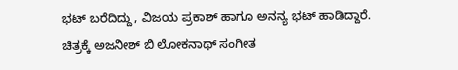ಭಟ್ ಬರೆದಿದ್ದು, ವಿಜಯ ಪ್ರಕಾಶ್ ಹಾಗೂ ಅನನ್ಯ ಭಟ್ ಹಾಡಿದ್ದಾರೆ. ಚಿತ್ರಕ್ಕೆ ಅಜನೀಶ್ ಬಿ ಲೋಕನಾಥ್ ಸಂಗೀತ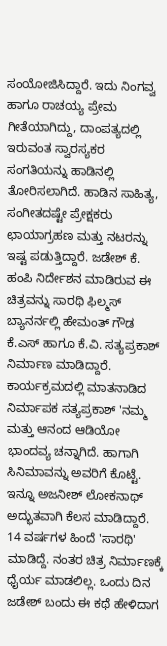ಸಂಯೋಜಿಸಿದ್ದಾರೆ. ಇದು ನಿಂಗವ್ವ ಹಾಗೂ ರಾಚಯ್ಯ ಪ್ರೇಮ ಗೀತೆಯಾಗಿದ್ದು, ದಾಂಪತ್ಯದಲ್ಲಿ ಇರುವಂತ ಸ್ವಾರಸ್ಯಕರ ಸಂಗತಿಯನ್ನು ಹಾಡಿನಲ್ಲಿ ತೋರಿಸಲಾಗಿದೆ. ಹಾಡಿನ ಸಾಹಿತ್ಯ, ಸಂಗೀತದಷ್ಟೇ ಪ್ರೇಕ್ಷಕರು ಛಾಯಾಗ್ರಹಣ ಮತ್ತು ನಟರನ್ನು ಇಷ್ಟ ಪಡುತ್ತಿದ್ದಾರೆ. ಜಡೇಶ್ ಕೆ. ಹಂಪಿ ನಿರ್ದೇಶನ ಮಾಡಿರುವ ಈ ಚಿತ್ರವನ್ನು ಸಾರಥಿ ಫಿಲ್ಮಸ್ ಬ್ಯಾನರ್ನಲ್ಲಿ ಹೇಮಂತ್ ಗೌಡ ಕೆ.ಎಸ್ ಹಾಗೂ ಕೆ.ವಿ. ಸತ್ಯಪ್ರಕಾಶ್ ನಿರ್ಮಾಣ ಮಾಡಿದ್ದಾರೆ.
ಕಾರ್ಯಕ್ರಮದಲ್ಲಿ ಮಾತನಾಡಿದ ನಿರ್ಮಾಪಕ ಸತ್ಯಪ್ರಕಾಶ್ 'ನಮ್ಮ ಮತ್ತು ಆನಂದ ಆಡಿಯೋ ಭಾಂದವ್ಯ ಚನ್ನಾಗಿದೆ. ಹಾಗಾಗಿ ಸಿನಿಮಾವನ್ನು ಅವರಿಗೆ ಕೊಟ್ಟೆ. ಇನ್ನೂ ಅಜನೀಶ್ ಲೋಕನಾಥ್ ಅದ್ಭುತವಾಗಿ ಕೆಲಸ ಮಾಡಿದ್ದಾರೆ. 14 ವರ್ಷಗಳ ಹಿಂದೆ 'ಸಾರಥಿ' ಮಾಡಿದ್ದೆ. ನಂತರ ಚಿತ್ರ ನಿರ್ಮಾಣಕ್ಕೆ ಧೈರ್ಯ ಮಾಡಲಿಲ್ಲ. ಒಂದು ದಿನ ಜಡೇಶ್ ಬಂದು ಈ ಕಥೆ ಹೇಳಿದಾಗ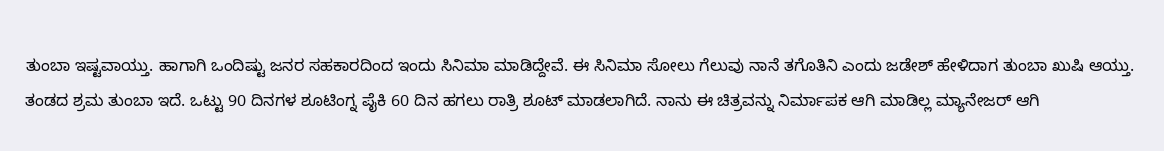ತುಂಬಾ ಇಷ್ಟವಾಯ್ತು. ಹಾಗಾಗಿ ಒಂದಿಷ್ಟು ಜನರ ಸಹಕಾರದಿಂದ ಇಂದು ಸಿನಿಮಾ ಮಾಡಿದ್ದೇವೆ. ಈ ಸಿನಿಮಾ ಸೋಲು ಗೆಲುವು ನಾನೆ ತಗೊತಿನಿ ಎಂದು ಜಡೇಶ್ ಹೇಳಿದಾಗ ತುಂಬಾ ಖುಷಿ ಆಯ್ತು. ತಂಡದ ಶ್ರಮ ತುಂಬಾ ಇದೆ. ಒಟ್ಟು 90 ದಿನಗಳ ಶೂಟಿಂಗ್ನ ಪೈಕಿ 60 ದಿನ ಹಗಲು ರಾತ್ರಿ ಶೂಟ್ ಮಾಡಲಾಗಿದೆ. ನಾನು ಈ ಚಿತ್ರವನ್ನು ನಿರ್ಮಾಪಕ ಆಗಿ ಮಾಡಿಲ್ಲ ಮ್ಯಾನೇಜರ್ ಆಗಿ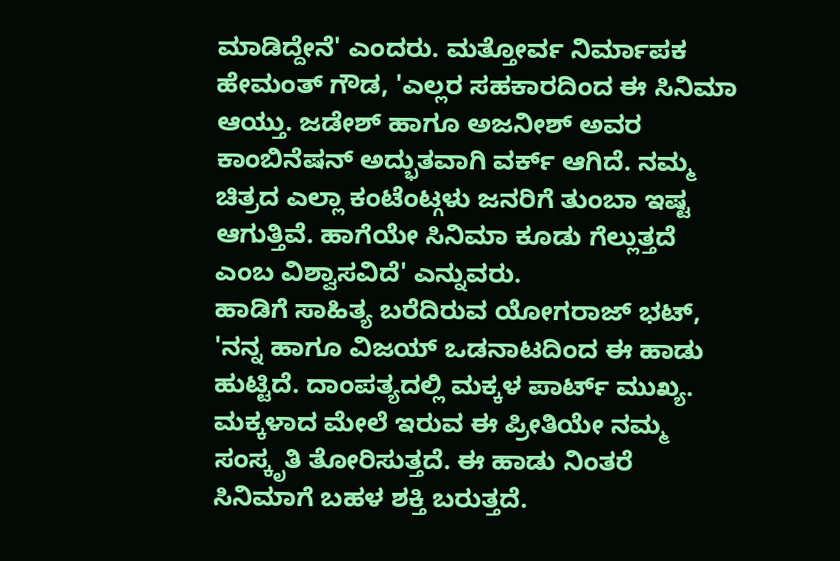ಮಾಡಿದ್ದೇನೆ' ಎಂದರು. ಮತ್ತೋರ್ವ ನಿರ್ಮಾಪಕ ಹೇಮಂತ್ ಗೌಡ, 'ಎಲ್ಲರ ಸಹಕಾರದಿಂದ ಈ ಸಿನಿಮಾ ಆಯ್ತು. ಜಡೇಶ್ ಹಾಗೂ ಅಜನೀಶ್ ಅವರ ಕಾಂಬಿನೆಷನ್ ಅದ್ಭುತವಾಗಿ ವರ್ಕ್ ಆಗಿದೆ. ನಮ್ಮ ಚಿತ್ರದ ಎಲ್ಲಾ ಕಂಟೆಂಟ್ಗಳು ಜನರಿಗೆ ತುಂಬಾ ಇಷ್ಟ ಆಗುತ್ತಿವೆ. ಹಾಗೆಯೇ ಸಿನಿಮಾ ಕೂಡು ಗೆಲ್ಲುತ್ತದೆ ಎಂಬ ವಿಶ್ವಾಸವಿದೆ' ಎನ್ನುವರು.
ಹಾಡಿಗೆ ಸಾಹಿತ್ಯ ಬರೆದಿರುವ ಯೋಗರಾಜ್ ಭಟ್, 'ನನ್ನ ಹಾಗೂ ವಿಜಯ್ ಒಡನಾಟದಿಂದ ಈ ಹಾಡು ಹುಟ್ಟಿದೆ. ದಾಂಪತ್ಯದಲ್ಲಿ ಮಕ್ಕಳ ಪಾರ್ಟ್ ಮುಖ್ಯ. ಮಕ್ಕಳಾದ ಮೇಲೆ ಇರುವ ಈ ಪ್ರೀತಿಯೇ ನಮ್ಮ ಸಂಸ್ಕೃತಿ ತೋರಿಸುತ್ತದೆ. ಈ ಹಾಡು ನಿಂತರೆ ಸಿನಿಮಾಗೆ ಬಹಳ ಶಕ್ತಿ ಬರುತ್ತದೆ.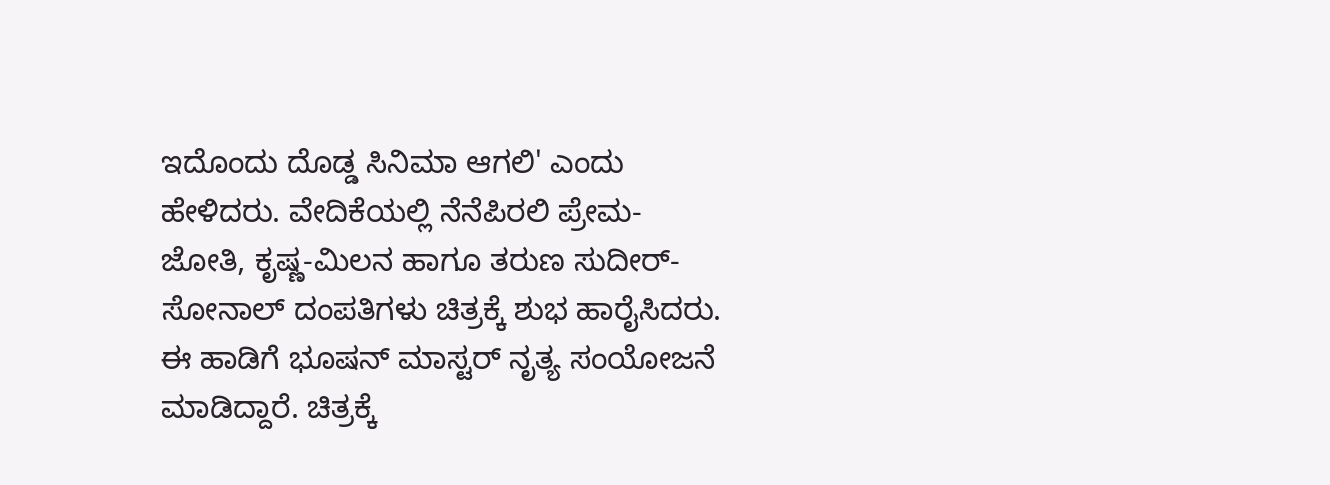ಇದೊಂದು ದೊಡ್ಡ ಸಿನಿಮಾ ಆಗಲಿ' ಎಂದು ಹೇಳಿದರು. ವೇದಿಕೆಯಲ್ಲಿ ನೆನೆಪಿರಲಿ ಪ್ರೇಮ-ಜೋತಿ, ಕೃಷ್ಣ-ಮಿಲನ ಹಾಗೂ ತರುಣ ಸುದೀರ್-ಸೋನಾಲ್ ದಂಪತಿಗಳು ಚಿತ್ರಕ್ಕೆ ಶುಭ ಹಾರೈಸಿದರು. ಈ ಹಾಡಿಗೆ ಭೂಷನ್ ಮಾಸ್ಟರ್ ನೃತ್ಯ ಸಂಯೋಜನೆ ಮಾಡಿದ್ದಾರೆ. ಚಿತ್ರಕ್ಕೆ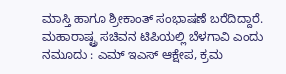ಮಾಸ್ತಿ ಹಾಗೂ ಶ್ರೀಕಾಂತ್ ಸಂಭಾಷಣೆ ಬರೆದಿದ್ದಾರೆ.
ಮಹಾರಾಷ್ಟ್ರ ಸಚಿವನ ಟಿಪಿಯಲ್ಲಿ ಬೆಳಗಾವಿ ಎಂದು ನಮೂದು : ಎಮ್ ಇಎಸ್ ಆಕ್ಷೇಪ, ಕ್ರಮ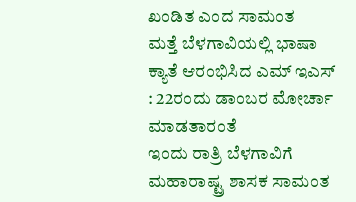ಖಂಡಿತ ಎಂದ ಸಾಮಂತ
ಮತ್ತೆ ಬೆಳಗಾವಿಯಲ್ಲಿ ಭಾಷಾ ಕ್ಯಾತೆ ಆರಂಭಿಸಿದ ಎಮ್ ಇಎಸ್ : 22ರಂದು ಡಾಂಬರ ಮೋರ್ಚಾ ಮಾಡತಾರಂತೆ
ಇಂದು ರಾತ್ರಿ ಬೆಳಗಾವಿಗೆ ಮಹಾರಾಷ್ಟ್ರ ಶಾಸಕ ಸಾಮಂತ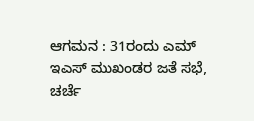ಆಗಮನ : 31ರಂದು ಎಮ್ ಇಎಸ್ ಮುಖಂಡರ ಜತೆ ಸಭೆ, ಚರ್ಚೆ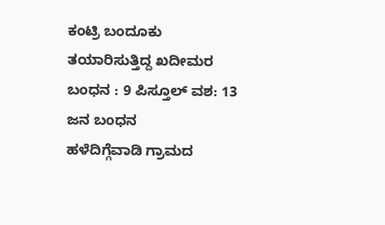ಕಂಟ್ರಿ ಬಂದೂಕು ತಯಾರಿಸುತ್ತಿದ್ದ ಖದೀಮರ ಬಂಧನ : 9 ಪಿಸ್ತೂಲ್ ವಶ: 13 ಜನ ಬಂಧನ
ಹಳೆದಿಗ್ಗೆವಾಡಿ ಗ್ರಾಮದ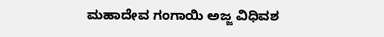ಮಹಾದೇವ ಗಂಗಾಯಿ ಅಜ್ಜ ವಿಧಿವಶ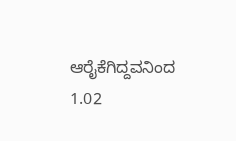ಆರೈಕೆಗಿದ್ದವನಿಂದ 1.02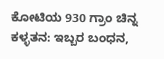ಕೋಟಿಯ 930 ಗ್ರಾಂ ಚಿನ್ನ ಕಳ್ಳತನ: ಇಬ್ಬರ ಬಂಧನ,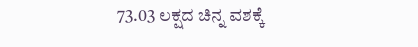73.03 ಲಕ್ಷದ ಚಿನ್ನ ವಶಕ್ಕೆ